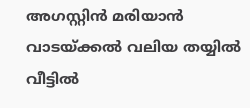അഗസ്റ്റിൻ മരിയാൻ
വാടയ്ക്കൽ വലിയ തയ്യിൽ വീട്ടിൽ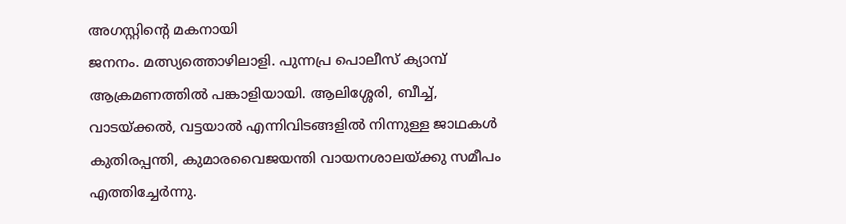അഗസ്റ്റിന്റെ മകനായി
ജനനം. മത്സ്യത്തൊഴിലാളി. പുന്നപ്ര പൊലീസ് ക്യാമ്പ്
ആക്രമണത്തിൽ പങ്കാളിയായി. ആലിശ്ശേരി, ബീച്ച്,
വാടയ്ക്കൽ, വട്ടയാൽ എന്നിവിടങ്ങളിൽ നിന്നുള്ള ജാഥകൾ
കുതിരപ്പന്തി, കുമാരവൈജയന്തി വായനശാലയ്ക്കു സമീപം
എത്തിച്ചേർന്നു.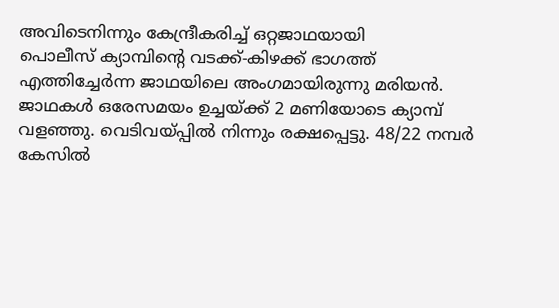അവിടെനിന്നും കേന്ദ്രീകരിച്ച് ഒറ്റജാഥയായി
പൊലീസ് ക്യാമ്പിന്റെ വടക്ക്-കിഴക്ക് ഭാഗത്ത്
എത്തിച്ചേർന്ന ജാഥയിലെ അംഗമായിരുന്നു മരിയൻ.
ജാഥകൾ ഒരേസമയം ഉച്ചയ്ക്ക് 2 മണിയോടെ ക്യാമ്പ്
വളഞ്ഞു. വെടിവയ്പ്പിൽ നിന്നും രക്ഷപ്പെട്ടു. 48/22 നമ്പർ
കേസിൽ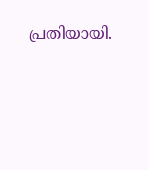പ്രതിയായി.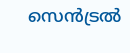സെൻട്രൽ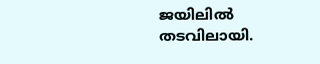ജയിലിൽ
തടവിലായി.